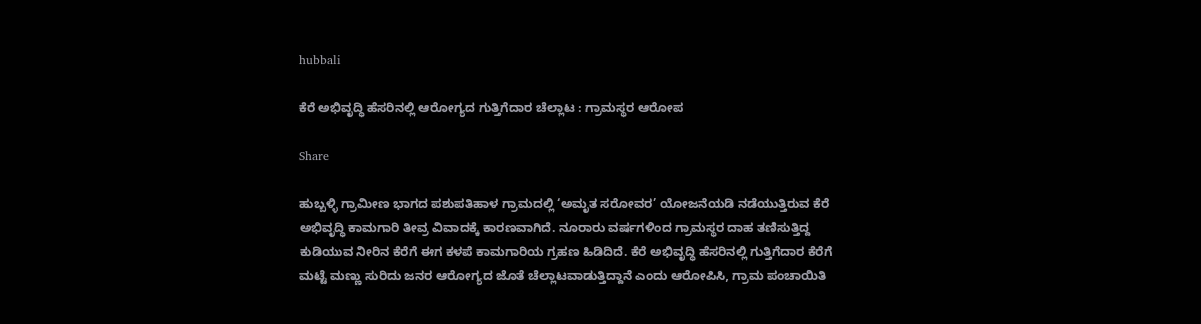hubbali

ಕೆರೆ ಅಭಿವೃದ್ಧಿ ಹೆಸರಿನಲ್ಲಿ ಆರೋಗ್ಯದ ಗುತ್ತಿಗೆದಾರ ಚೆಲ್ಲಾಟ : ಗ್ರಾಮಸ್ಥರ ಆರೋಪ

Share

ಹುಬ್ಬಳ್ಳಿ ಗ್ರಾಮೀಣ ಭಾಗದ ಪಶುಪತಿಹಾಳ ಗ್ರಾಮದಲ್ಲಿ ‘ಅಮೃತ ಸರೋವರ’ ಯೋಜನೆಯಡಿ ನಡೆಯುತ್ತಿರುವ ಕೆರೆ ಅಭಿವೃದ್ಧಿ ಕಾಮಗಾರಿ ತೀವ್ರ ವಿವಾದಕ್ಕೆ ಕಾರಣವಾಗಿದೆ. ನೂರಾರು ವರ್ಷಗಳಿಂದ ಗ್ರಾಮಸ್ಥರ ದಾಹ ತಣಿಸುತ್ತಿದ್ದ ಕುಡಿಯುವ ನೀರಿನ ಕೆರೆಗೆ ಈಗ ಕಳಪೆ ಕಾಮಗಾರಿಯ ಗ್ರಹಣ ಹಿಡಿದಿದೆ. ಕೆರೆ ಅಭಿವೃದ್ಧಿ ಹೆಸರಿನಲ್ಲಿ ಗುತ್ತಿಗೆದಾರ ಕೆರೆಗೆ ಮಟ್ಟೆ ಮಣ್ಣು ಸುರಿದು ಜನರ ಆರೋಗ್ಯದ ಜೊತೆ ಚೆಲ್ಲಾಟವಾಡುತ್ತಿದ್ದಾನೆ ಎಂದು ಆರೋಪಿಸಿ, ಗ್ರಾಮ ಪಂಚಾಯಿತಿ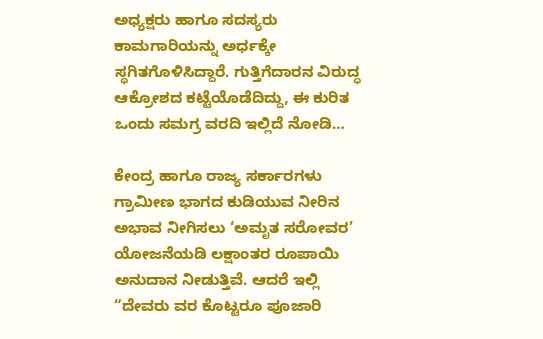ಅಧ್ಯಕ್ಷರು ಹಾಗೂ ಸದಸ್ಯರು ಕಾಮಗಾರಿಯನ್ನು ಅರ್ಧಕ್ಕೇ ಸ್ಥಗಿತಗೊಳಿಸಿದ್ದಾರೆ. ಗುತ್ತಿಗೆದಾರನ ವಿರುದ್ಧ ಆಕ್ರೋಶದ ಕಟ್ಟೆಯೊಡೆದಿದ್ದು, ಈ ಕುರಿತ ಒಂದು ಸಮಗ್ರ ವರದಿ ಇಲ್ಲಿದೆ ನೋಡಿ…

ಕೇಂದ್ರ ಹಾಗೂ ರಾಜ್ಯ ಸರ್ಕಾರಗಳು ಗ್ರಾಮೀಣ ಭಾಗದ ಕುಡಿಯುವ ನೀರಿನ ಅಭಾವ ನೀಗಿಸಲು ‘ಅಮೃತ ಸರೋವರ’ ಯೋಜನೆಯಡಿ ಲಕ್ಷಾಂತರ ರೂಪಾಯಿ ಅನುದಾನ ನೀಡುತ್ತಿವೆ. ಆದರೆ ಇಲ್ಲಿ “ದೇವರು ವರ ಕೊಟ್ಟರೂ ಪೂಜಾರಿ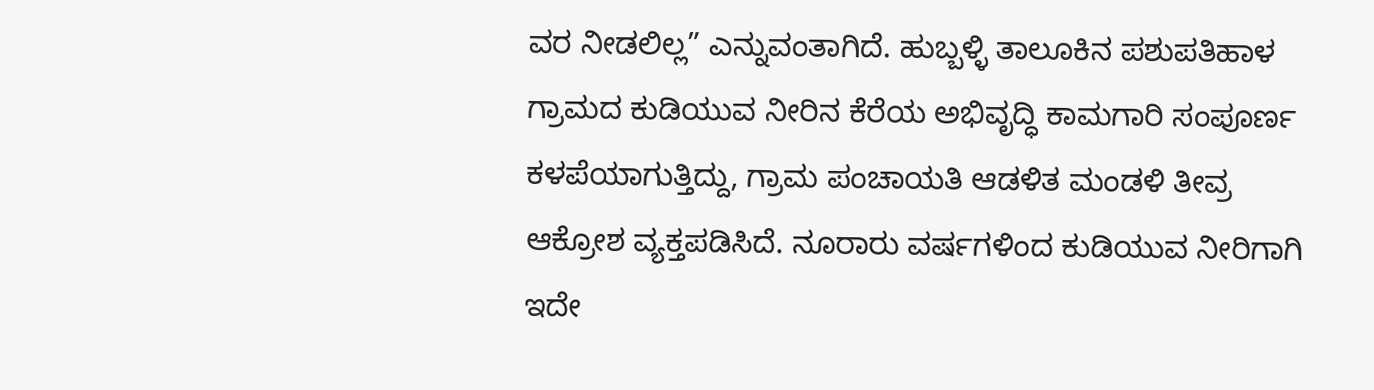ವರ ನೀಡಲಿಲ್ಲ” ಎನ್ನುವಂತಾಗಿದೆ. ಹುಬ್ಬಳ್ಳಿ ತಾಲೂಕಿನ ಪಶುಪತಿಹಾಳ ಗ್ರಾಮದ ಕುಡಿಯುವ ನೀರಿನ ಕೆರೆಯ ಅಭಿವೃದ್ಧಿ ಕಾಮಗಾರಿ ಸಂಪೂರ್ಣ ಕಳಪೆಯಾಗುತ್ತಿದ್ದು, ಗ್ರಾಮ ಪಂಚಾಯತಿ ಆಡಳಿತ ಮಂಡಳಿ ತೀವ್ರ ಆಕ್ರೋಶ ವ್ಯಕ್ತಪಡಿಸಿದೆ. ನೂರಾರು ವರ್ಷಗಳಿಂದ ಕುಡಿಯುವ ನೀರಿಗಾಗಿ ಇದೇ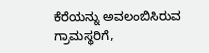ಕೆರೆಯನ್ನು ಅವಲಂಬಿಸಿರುವ ಗ್ರಾಮಸ್ಥರಿಗೆ,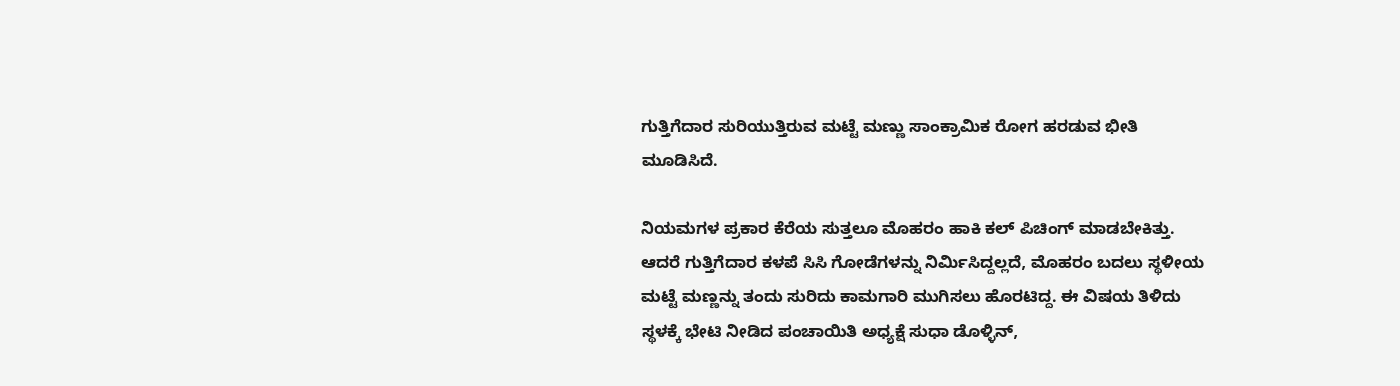ಗುತ್ತಿಗೆದಾರ ಸುರಿಯುತ್ತಿರುವ ಮಟ್ಟೆ ಮಣ್ಣು ಸಾಂಕ್ರಾಮಿಕ ರೋಗ ಹರಡುವ ಭೀತಿ ಮೂಡಿಸಿದೆ.

ನಿಯಮಗಳ ಪ್ರಕಾರ ಕೆರೆಯ ಸುತ್ತಲೂ ಮೊಹರಂ ಹಾಕಿ ಕಲ್ ಪಿಚಿಂಗ್ ಮಾಡಬೇಕಿತ್ತು. ಆದರೆ ಗುತ್ತಿಗೆದಾರ ಕಳಪೆ ಸಿಸಿ ಗೋಡೆಗಳನ್ನು ನಿರ್ಮಿಸಿದ್ದಲ್ಲದೆ, ಮೊಹರಂ ಬದಲು ಸ್ಥಳೀಯ ಮಟ್ಟೆ ಮಣ್ಣನ್ನು ತಂದು ಸುರಿದು ಕಾಮಗಾರಿ ಮುಗಿಸಲು ಹೊರಟಿದ್ದ. ಈ ವಿಷಯ ತಿಳಿದು ಸ್ಥಳಕ್ಕೆ ಭೇಟಿ ನೀಡಿದ ಪಂಚಾಯಿತಿ ಅಧ್ಯಕ್ಷೆ ಸುಧಾ ಡೊಳ್ಳಿನ್,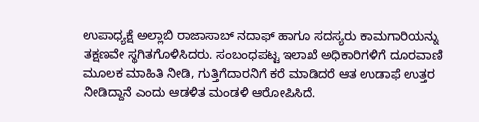ಉಪಾಧ್ಯಕ್ಷೆ ಅಲ್ಲಾಬಿ ರಾಜಾಸಾಬ್ ನದಾಫ್ ಹಾಗೂ ಸದಸ್ಯರು ಕಾಮಗಾರಿಯನ್ನು ತಕ್ಷಣವೇ ಸ್ಥಗಿತಗೊಳಿಸಿದರು. ಸಂಬಂಧಪಟ್ಟ ಇಲಾಖೆ ಅಧಿಕಾರಿಗಳಿಗೆ ದೂರವಾಣಿ ಮೂಲಕ ಮಾಹಿತಿ ನೀಡಿ, ಗುತ್ತಿಗೆದಾರನಿಗೆ ಕರೆ ಮಾಡಿದರೆ ಆತ ಉಡಾಫೆ ಉತ್ತರ ನೀಡಿದ್ದಾನೆ ಎಂದು ಆಡಳಿತ ಮಂಡಳಿ ಆರೋಪಿಸಿದೆ.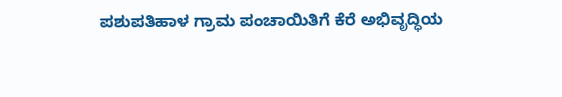ಪಶುಪತಿಹಾಳ ಗ್ರಾಮ ಪಂಚಾಯಿತಿಗೆ ಕೆರೆ ಅಭಿವೃದ್ಧಿಯ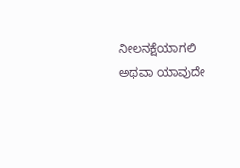ನೀಲನಕ್ಷೆಯಾಗಲಿ ಅಥವಾ ಯಾವುದೇ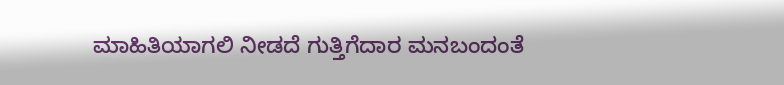ಮಾಹಿತಿಯಾಗಲಿ ನೀಡದೆ ಗುತ್ತಿಗೆದಾರ ಮನಬಂದಂತೆ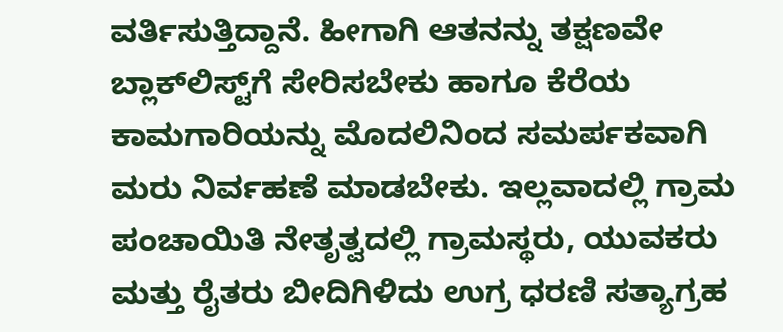ವರ್ತಿಸುತ್ತಿದ್ದಾನೆ. ಹೀಗಾಗಿ ಆತನನ್ನು ತಕ್ಷಣವೇ ಬ್ಲಾಕ್‌ಲಿಸ್ಟ್‌ಗೆ ಸೇರಿಸಬೇಕು ಹಾಗೂ ಕೆರೆಯ ಕಾಮಗಾರಿಯನ್ನು ಮೊದಲಿನಿಂದ ಸಮರ್ಪಕವಾಗಿ ಮರು ನಿರ್ವಹಣೆ ಮಾಡಬೇಕು. ಇಲ್ಲವಾದಲ್ಲಿ ಗ್ರಾಮ ಪಂಚಾಯಿತಿ ನೇತೃತ್ವದಲ್ಲಿ ಗ್ರಾಮಸ್ಥರು, ಯುವಕರು ಮತ್ತು ರೈತರು ಬೀದಿಗಿಳಿದು ಉಗ್ರ ಧರಣಿ ಸತ್ಯಾಗ್ರಹ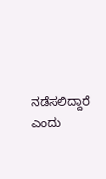ನಡೆಸಲಿದ್ದಾರೆ ಎಂದು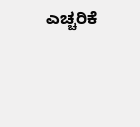ಎಚ್ಚರಿಕೆ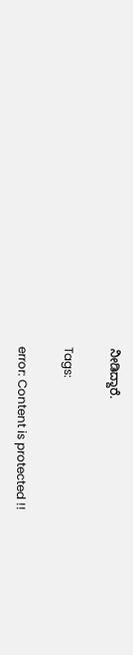ನೀಡಿದ್ದಾರೆ.

Tags:

error: Content is protected !!